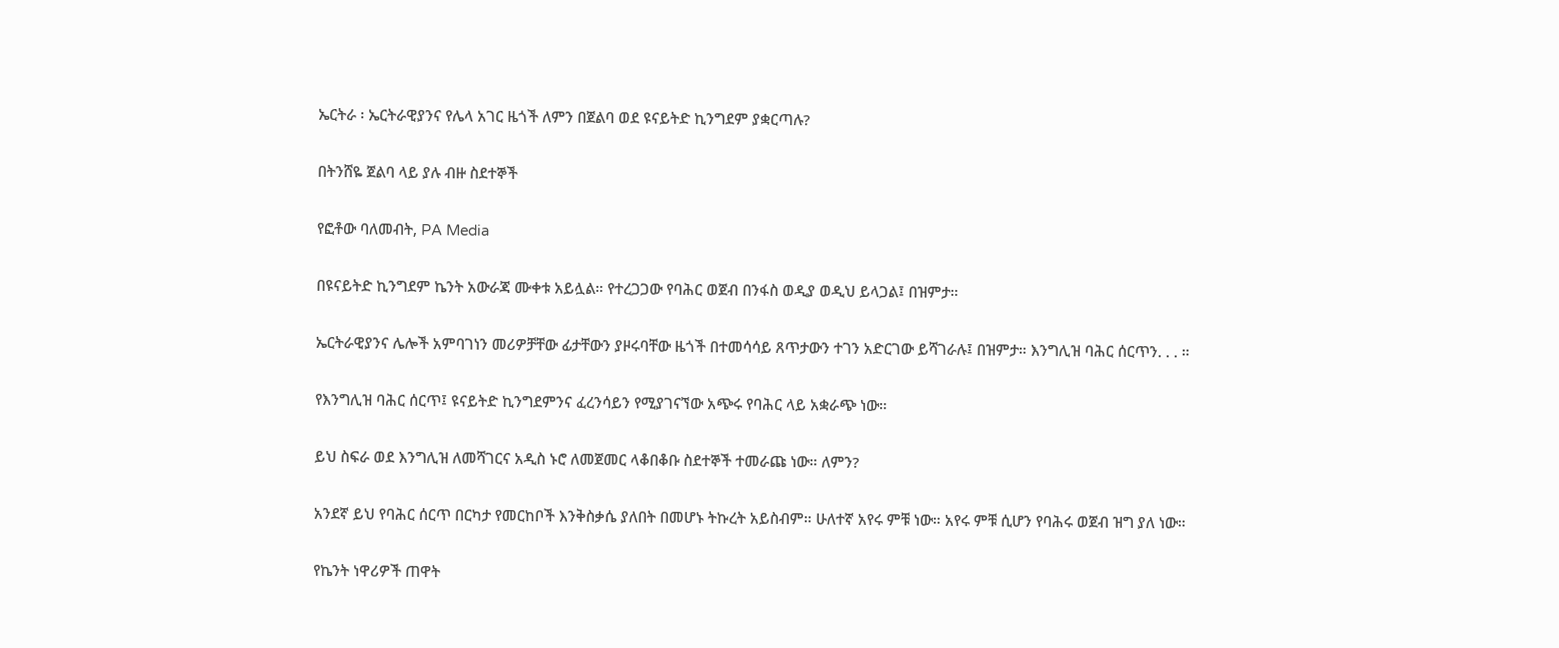ኤርትራ ፡ ኤርትራዊያንና የሌላ አገር ዜጎች ለምን በጀልባ ወደ ዩናይትድ ኪንግደም ያቋርጣሉ?

በትንሸዬ ጀልባ ላይ ያሉ ብዙ ስደተኞች

የፎቶው ባለመብት, PA Media

በዩናይትድ ኪንግደም ኬንት አውራጃ ሙቀቱ አይሏል። የተረጋጋው የባሕር ወጀብ በንፋስ ወዲያ ወዲህ ይላጋል፤ በዝምታ።

ኤርትራዊያንና ሌሎች አምባገነን መሪዎቻቸው ፊታቸውን ያዞሩባቸው ዜጎች በተመሳሳይ ጸጥታውን ተገን አድርገው ይሻገራሉ፤ በዝምታ። እንግሊዝ ባሕር ሰርጥን. . . ።

የእንግሊዝ ባሕር ሰርጥ፤ ዩናይትድ ኪንግደምንና ፈረንሳይን የሚያገናኘው አጭሩ የባሕር ላይ አቋራጭ ነው።

ይህ ስፍራ ወደ እንግሊዝ ለመሻገርና አዲስ ኑሮ ለመጀመር ላቆበቆቡ ስደተኞች ተመራጩ ነው። ለምን?

አንደኛ ይህ የባሕር ሰርጥ በርካታ የመርከቦች እንቅስቃሴ ያለበት በመሆኑ ትኩረት አይስብም። ሁለተኛ አየሩ ምቹ ነው። አየሩ ምቹ ሲሆን የባሕሩ ወጀብ ዝግ ያለ ነው።

የኬንት ነዋሪዎች ጠዋት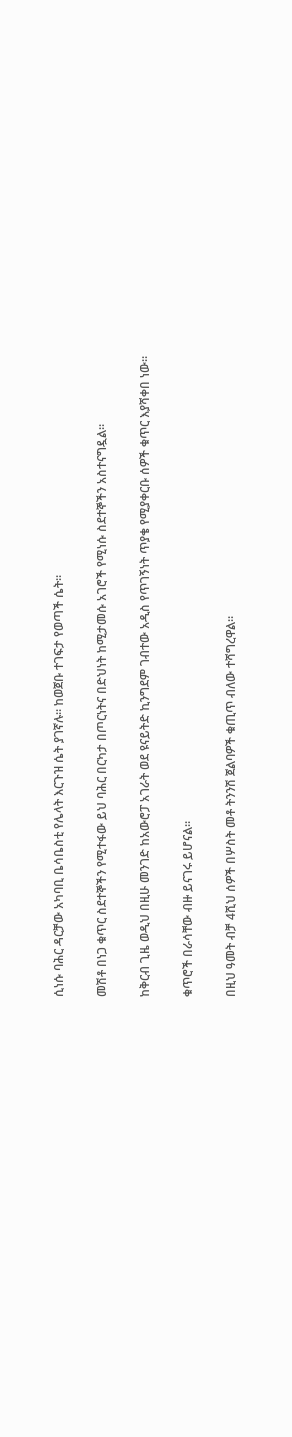ሲነሱ ባሕር ዳርቻው አካባቢ ቤሳቤስቲ የሌላት እርጉዝ ሴት ያገኛሉ። ከወጀቡ ተገፍታ የወጣች ሴት።

መሽቶ በነጋ ቁጥር ስደተኞችን የሚተፋው ይህ ባሕር በርካታ በጦርነትና በድህነት ከሚታመሱ አገሮች የሚነሱ ስደተኞችን አስተናግዷል።

ከቅርብ ጊዜ ወዲህ በዚሁ መንገድ ከአውሮፓ አገራት ወደ ዩናይትድ ኪንግደም ገብተው አዲስ የጥገኝነት ጥያቄ የሚያቀርቡ ሰዎች ቁጥር እያሻቀበ ነው።

ቁጥሮች በራሳቸው ብዙ ይናገሩ ይሆናል።

በዚህ ዓመት ብቻ 4ሺህ ሰዎች በሦስት መቶ ትንንሽ ጀልባዎች ቁጢጥ ብለው ተሻግረዋል።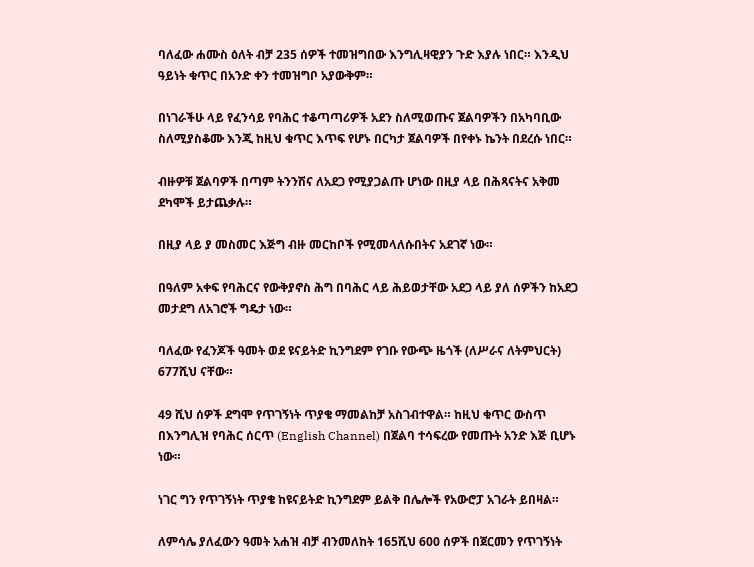ባለፈው ሐሙስ ዕለት ብቻ 235 ሰዎች ተመዝግበው እንግሊዛዊያን ጉድ እያሉ ነበር። እንዲህ ዓይነት ቁጥር በአንድ ቀን ተመዝግቦ አያውቅም።

በነገራችሁ ላይ የፈንሳይ የባሕር ተቆጣጣሪዎች አደን ስለሚወጡና ጀልባዎችን በአካባቢው ስለሚያስቆሙ እንጂ ከዚህ ቁጥር እጥፍ የሆኑ በርካታ ጀልባዎች በየቀኑ ኬንት በደረሱ ነበር።

ብዙዎቹ ጀልባዎች በጣም ትንንሽና ለአደጋ የሚያጋልጡ ሆነው በዚያ ላይ በሕጻናትና አቅመ ደካሞች ይታጨቃሉ።

በዚያ ላይ ያ መስመር እጅግ ብዙ መርከቦች የሚመላለሱበትና አደገኛ ነው።

በዓለም አቀፍ የባሕርና የውቅያኖስ ሕግ በባሕር ላይ ሕይወታቸው አደጋ ላይ ያለ ሰዎችን ከአደጋ መታደግ ለአገሮች ግዴታ ነው።

ባለፈው የፈንጆች ዓመት ወደ ዩናይትድ ኪንግደም የገቡ የውጭ ዜጎች (ለሥራና ለትምህርት) 677ሺህ ናቸው።

49 ሺህ ሰዎች ደግሞ የጥገኝነት ጥያቄ ማመልከቻ አስገብተዋል። ከዚህ ቁጥር ውስጥ በእንግሊዝ የባሕር ሰርጥ (English Channel) በጀልባ ተሳፍረው የመጡት አንድ እጅ ቢሆኑ ነው።

ነገር ግን የጥገኝነት ጥያቄ ከዩናይትድ ኪንግደም ይልቅ በሌሎች የአውሮፓ አገራት ይበዛል።

ለምሳሌ ያለፈውን ዓመት አሐዝ ብቻ ብንመለከት 165ሺህ 600 ሰዎች በጀርመን የጥገኝነት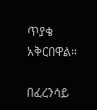ጥያቄ አቅርበዋል።

በፈረንሳይ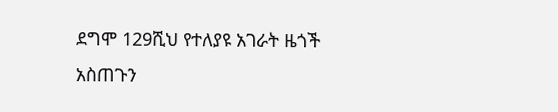ደግሞ 129ሺህ የተለያዩ አገራት ዜጎች አስጠጉን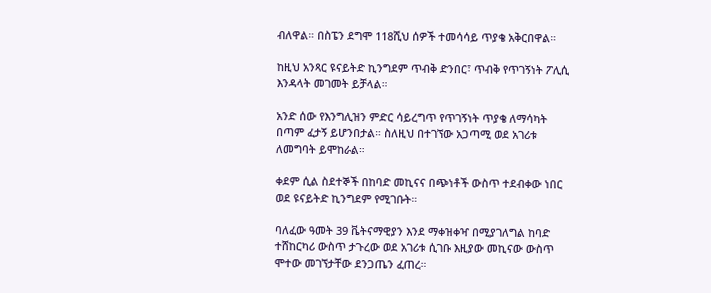ብለዋል። በስፔን ደግሞ 118ሺህ ሰዎች ተመሳሳይ ጥያቄ አቅርበዋል።

ከዚህ አንጻር ዩናይትድ ኪንግደም ጥብቅ ድንበር፣ ጥብቅ የጥገኝነት ፖሊሲ እንዳላት መገመት ይቻላል።

አንድ ሰው የእንግሊዝን ምድር ሳይረግጥ የጥገኝነት ጥያቄ ለማሳካት በጣም ፈታኝ ይሆንበታል። ስለዚህ በተገኘው አጋጣሚ ወደ አገሪቱ ለመግባት ይሞከራል።

ቀደም ሲል ስደተኞች በከባድ መኪናና በጭነቶች ውስጥ ተደብቀው ነበር ወደ ዩናይትድ ኪንግደም የሚገቡት።

ባለፈው ዓመት 39 ቬትናማዊያን እንደ ማቀዝቀዣ በሚያገለግል ከባድ ተሸከርካሪ ውስጥ ታጉረው ወደ አገሪቱ ሲገቡ እዚያው መኪናው ውስጥ ሞተው መገኘታቸው ደንጋጤን ፈጠረ።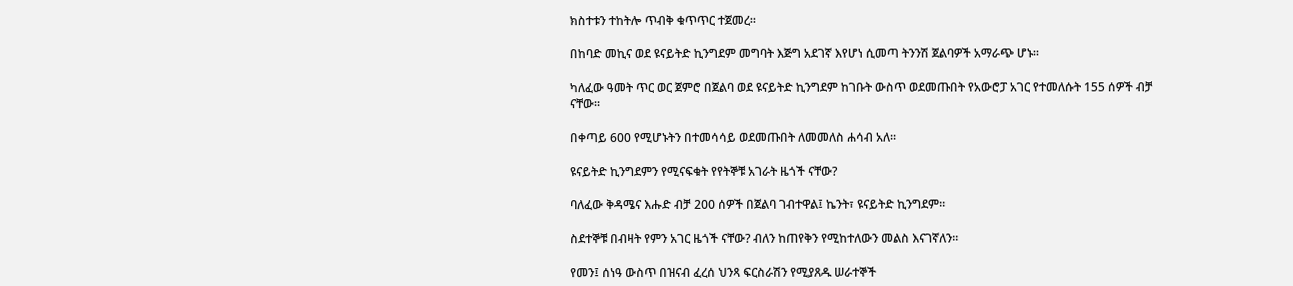ክስተቱን ተከትሎ ጥብቅ ቁጥጥር ተጀመረ።

በከባድ መኪና ወደ ዩናይትድ ኪንግደም መግባት እጅግ አደገኛ እየሆነ ሲመጣ ትንንሽ ጀልባዎች አማራጭ ሆኑ።

ካለፈው ዓመት ጥር ወር ጀምሮ በጀልባ ወደ ዩናይትድ ኪንግደም ከገቡት ውስጥ ወደመጡበት የአውሮፓ አገር የተመለሱት 155 ሰዎች ብቻ ናቸው።

በቀጣይ 600 የሚሆኑትን በተመሳሳይ ወደመጡበት ለመመለስ ሐሳብ አለ።

ዩናይትድ ኪንግደምን የሚናፍቁት የየትኞቹ አገራት ዜጎች ናቸው?

ባለፈው ቅዳሜና እሑድ ብቻ 200 ሰዎች በጀልባ ገብተዋል፤ ኬንት፣ ዩናይትድ ኪንግደም።

ስደተኞቹ በብዛት የምን አገር ዜጎች ናቸው? ብለን ከጠየቅን የሚከተለውን መልስ እናገኛለን።

የመን፤ ሰነዓ ውስጥ በዝናብ ፈረሰ ህንጻ ፍርስራሽን የሚያጸዱ ሠራተኞች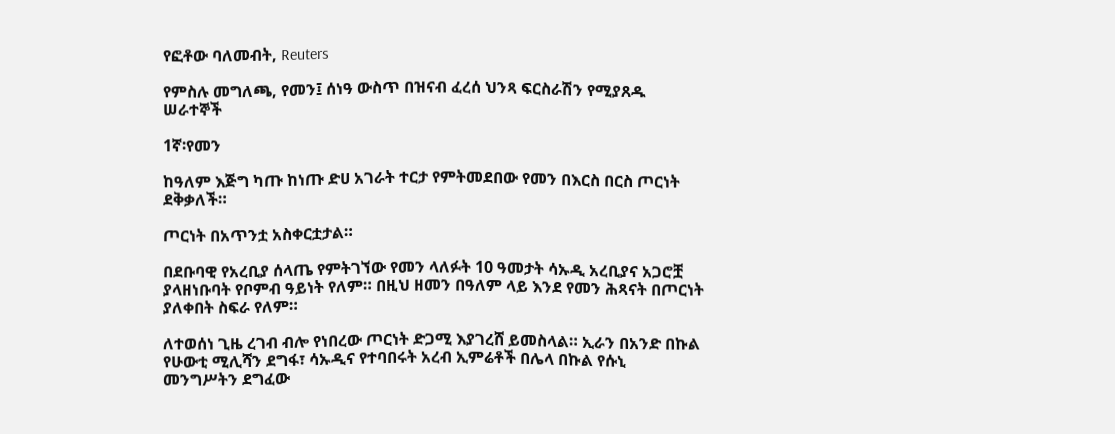የፎቶው ባለመብት, Reuters

የምስሉ መግለጫ, የመን፤ ሰነዓ ውስጥ በዝናብ ፈረሰ ህንጻ ፍርስራሽን የሚያጸዱ ሠራተኞች

1ኛ፡የመን

ከዓለም እጅግ ካጡ ከነጡ ድሀ አገራት ተርታ የምትመደበው የመን በእርስ በርስ ጦርነት ደቅቃለች።

ጦርነት በአጥንቷ አስቀርቷታል።

በደቡባዊ የአረቢያ ሰላጤ የምትገኘው የመን ላለፉት 10 ዓመታት ሳኡዲ አረቢያና አጋሮቿ ያላዘነቡባት የቦምብ ዓይነት የለም። በዚህ ዘመን በዓለም ላይ እንደ የመን ሕጻናት በጦርነት ያለቀበት ስፍራ የለም።

ለተወሰነ ጊዜ ረገብ ብሎ የነበረው ጦርነት ድጋሚ እያገረሸ ይመስላል። ኢራን በአንድ በኩል የሁውቲ ሚሊሻን ደግፋ፣ ሳኡዲና የተባበሩት አረብ ኢምሬቶች በሌላ በኩል የሱኒ መንግሥትን ደግፈው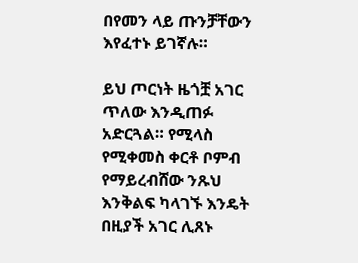በየመን ላይ ጡንቻቸውን እየፈተኑ ይገኛሉ።

ይህ ጦርነት ዜጎቿ አገር ጥለው እንዲጠፉ አድርጓል። የሚላስ የሚቀመስ ቀርቶ ቦምብ የማይረብሸው ንጹህ እንቅልፍ ካላገኙ እንዴት በዚያች አገር ሊጸኑ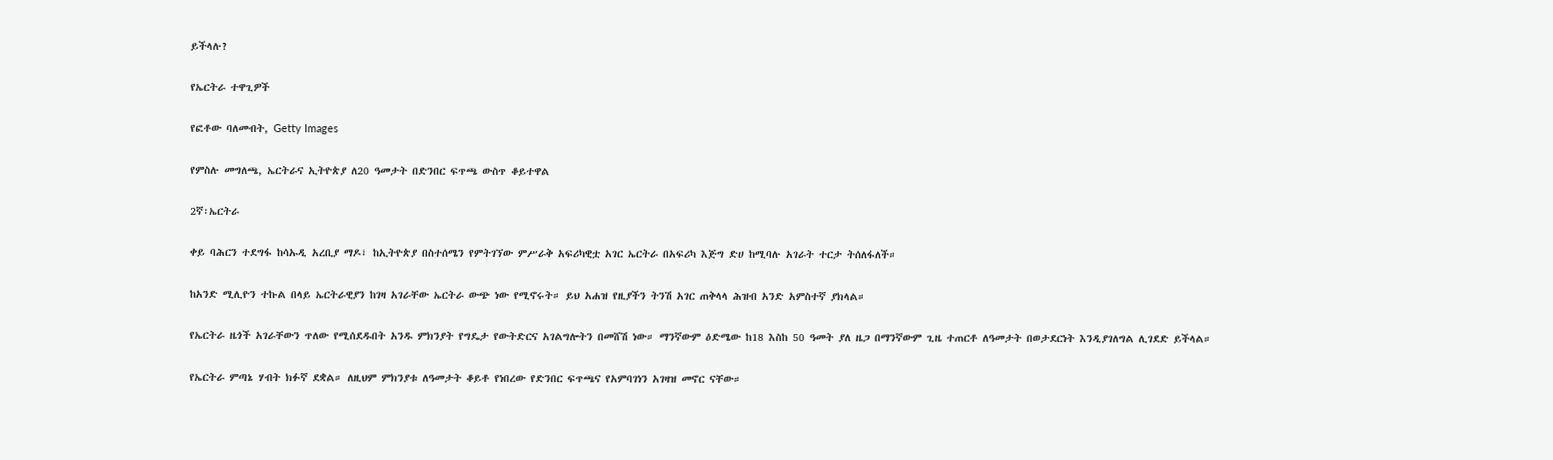ይችላሉ?

የኤርትራ ተዋጊዎች

የፎቶው ባለመብት, Getty Images

የምስሉ መግለጫ, ኤርትራና ኢትዮጵያ ለ20 ዓመታት በድንበር ፍጥጫ ውስጥ ቆይተዋል

2ኛ፡ኤርትራ

ቀይ ባሕርን ተደግፋ ከሳኡዲ አረቢያ ማዶ፣ ከኢትዮጵያ በስተሰሜን የምትገኘው ምሥራቅ አፍሪካዊቷ አገር ኤርትራ በአፍሪካ እጅግ ድሀ ከሚባሉ አገራት ተርታ ትሰለፋለች።

ከአንድ ሚሊዮን ተኩል በላይ ኤርትራዊያን ከገዛ አገራቸው ኤርትራ ውጭ ነው የሚኖሩት። ይህ አሐዝ የዚያችን ትንሽ አገር ጠቅላላ ሕዝብ አንድ አምስተኛ ያክላል።

የኤርትራ ዜጎች አገራቸውን ጥለው የሚሰደዱበት አንዱ ምክንያት የግዴታ የውትድርና አገልግሎትን በመሸሽ ነው። ማንኛውም ዕድሜው ከ18 እስከ 50 ዓመት ያለ ዜጋ በማንኛውም ጊዜ ተጠርቶ ለዓመታት በወታደርነት እንዲያገለግል ሊገደድ ይችላል።

የኤርትራ ምጣኔ ሃብት ክፉኛ ደቋል። ለዚህም ምክንያቱ ለዓመታት ቆይቶ የነበረው የድንበር ፍጥጫና የአምባገነን አገዛዝ መኖር ናቸው።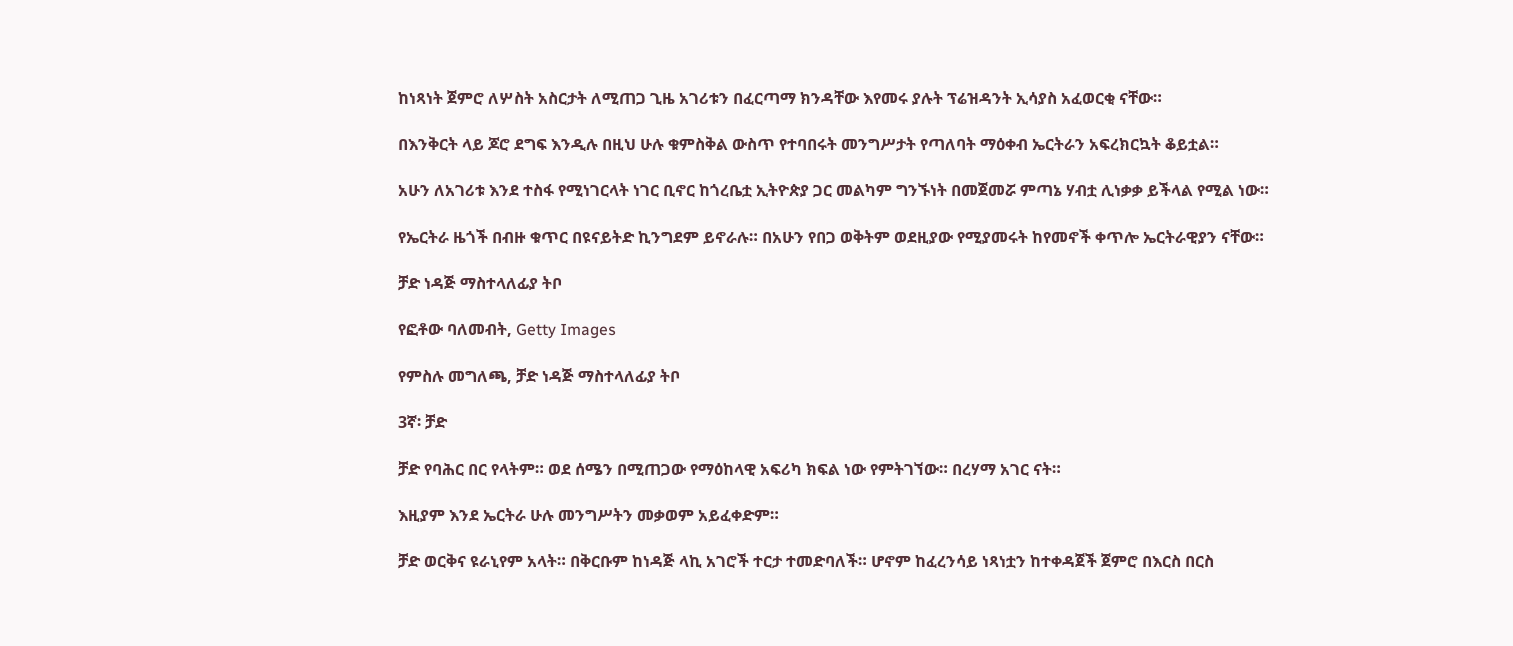ከነጻነት ጀምሮ ለሦስት አስርታት ለሚጠጋ ጊዜ አገሪቱን በፈርጣማ ክንዳቸው እየመሩ ያሉት ፕሬዝዳንት ኢሳያስ አፈወርቂ ናቸው።

በእንቅርት ላይ ጆሮ ደግፍ እንዲሉ በዚህ ሁሉ ቁምስቅል ውስጥ የተባበሩት መንግሥታት የጣለባት ማዕቀብ ኤርትራን አፍረክርኳት ቆይቷል።

አሁን ለአገሪቱ እንደ ተስፋ የሚነገርላት ነገር ቢኖር ከጎረቤቷ ኢትዮጵያ ጋር መልካም ግንኙነት በመጀመሯ ምጣኔ ሃብቷ ሊነቃቃ ይችላል የሚል ነው።

የኤርትራ ዜጎች በብዙ ቁጥር በዩናይትድ ኪንግደም ይኖራሉ። በአሁን የበጋ ወቅትም ወደዚያው የሚያመሩት ከየመኖች ቀጥሎ ኤርትራዊያን ናቸው።

ቻድ ነዳጅ ማስተላለፊያ ትቦ

የፎቶው ባለመብት, Getty Images

የምስሉ መግለጫ, ቻድ ነዳጅ ማስተላለፊያ ትቦ

3ኛ፡ ቻድ

ቻድ የባሕር በር የላትም። ወደ ሰሜን በሚጠጋው የማዕከላዊ አፍሪካ ክፍል ነው የምትገኘው። በረሃማ አገር ናት።

እዚያም እንደ ኤርትራ ሁሉ መንግሥትን መቃወም አይፈቀድም።

ቻድ ወርቅና ዩራኒየም አላት። በቅርቡም ከነዳጅ ላኪ አገሮች ተርታ ተመድባለች። ሆኖም ከፈረንሳይ ነጻነቷን ከተቀዳጀች ጀምሮ በእርስ በርስ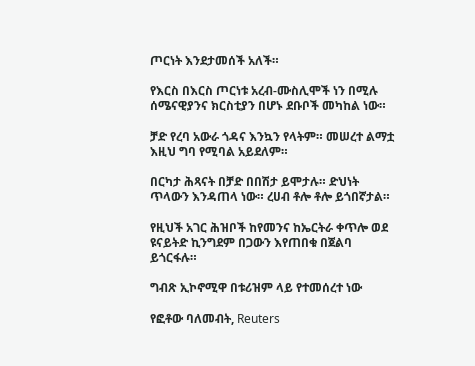ጦርነት እንደታመሰች አለች።

የእርስ በእርስ ጦርነቱ አረብ-ሙስሊሞች ነን በሚሉ ሰሜናዊያንና ክርስቲያን በሆኑ ደቡቦች መካከል ነው።

ቻድ የረባ አውራ ጎዳና እንኳን የላትም። መሠረተ ልማቷ እዚህ ግባ የሚባል አይደለም።

በርካታ ሕጻናት በቻድ በበሽታ ይሞታሉ። ድህነት ጥላውን እንዳጠላ ነው። ረሀብ ቶሎ ቶሎ ይጎበኛታል።

የዚህች አገር ሕዝቦች ከየመንና ከኤርትራ ቀጥሎ ወደ ዩናይትድ ኪንግደም በጋውን እየጠበቁ በጀልባ ይጎርፋሉ።

ግብጽ ኢኮኖሚዋ በቱሪዝም ላይ የተመሰረተ ነው

የፎቶው ባለመብት, Reuters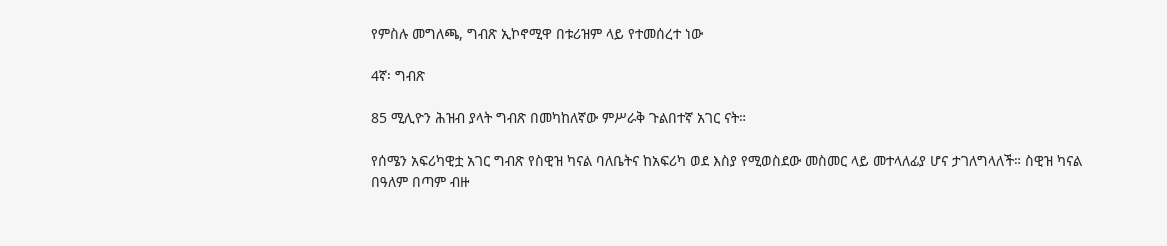የምስሉ መግለጫ, ግብጽ ኢኮኖሚዋ በቱሪዝም ላይ የተመሰረተ ነው

4ኛ፡ ግብጽ

85 ሚሊዮን ሕዝብ ያላት ግብጽ በመካከለኛው ምሥራቅ ጉልበተኛ አገር ናት።

የሰሜን አፍሪካዊቷ አገር ግብጽ የስዊዝ ካናል ባለቤትና ከአፍሪካ ወደ እስያ የሚወስደው መስመር ላይ መተላለፊያ ሆና ታገለግላለች። ስዊዝ ካናል በዓለም በጣም ብዙ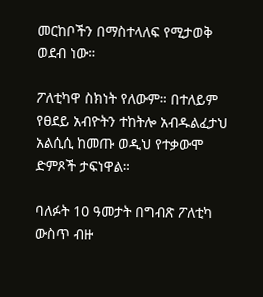መርከቦችን በማስተላለፍ የሚታወቅ ወደብ ነው።

ፖለቲካዋ ስክነት የለውም። በተለይም የፀደይ አብዮትን ተከትሎ አብዱልፈታህ አልሲሲ ከመጡ ወዲህ የተቃውሞ ድምጾች ታፍነዋል።

ባለፉት 10 ዓመታት በግብጽ ፖለቲካ ውስጥ ብዙ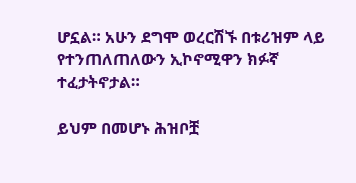ሆኗል። አሁን ደግሞ ወረርሽኙ በቱሪዝም ላይ የተንጠለጠለውን ኢኮኖሚዋን ክፉኛ ተፈታትኖታል።

ይህም በመሆኑ ሕዝቦቿ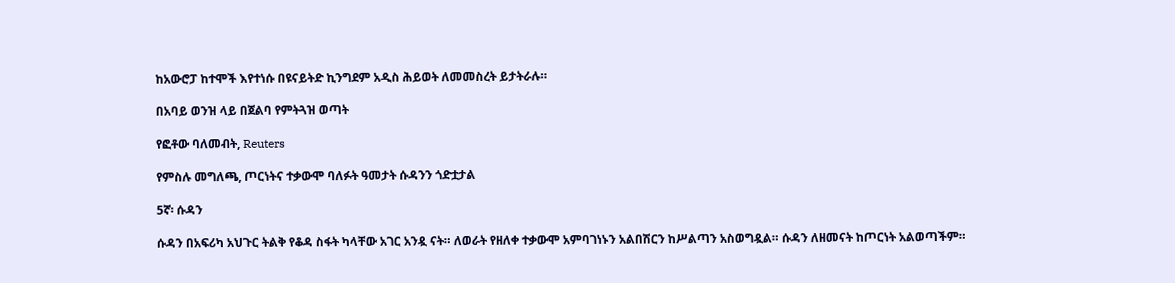ከአውሮፓ ከተሞች እየተነሱ በዩናይትድ ኪንግደም አዲስ ሕይወት ለመመስረት ይታትራሉ።

በአባይ ወንዝ ላይ በጀልባ የምትጓዝ ወጣት

የፎቶው ባለመብት, Reuters

የምስሉ መግለጫ, ጦርነትና ተቃውሞ ባለፉት ዓመታት ሱዳንን ጎድቷታል

5ኛ፡ ሱዳን

ሱዳን በአፍሪካ አህጉር ትልቅ የቆዳ ስፋት ካላቸው አገር አንዷ ናት። ለወራት የዘለቀ ተቃውሞ አምባገነኑን አልበሽርን ከሥልጣን አስወግዷል። ሱዳን ለዘመናት ከጦርነት አልወጣችም።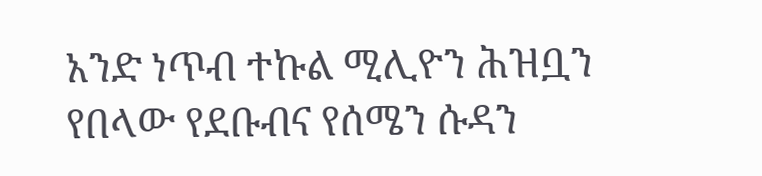አንድ ነጥብ ተኩል ሚሊዮን ሕዝቧን የበላው የደቡብና የሰሜን ሱዳን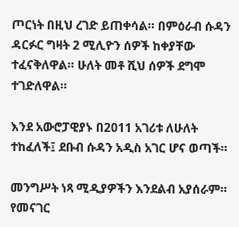ጦርነት በዚህ ረገድ ይጠቀሳል። በምዕራብ ሱዳን ዳርፉር ግዛት 2 ሚሊዮን ሰዎች ከቀያቸው ተፈናቅለዋል። ሁለት መቶ ሺህ ሰዎች ደግሞ ተገድለዋል።

እንደ አውሮፓዊያኑ በ2011 አገሪቱ ለሁለት ተከፈለች፤ ደቡብ ሱዳን አዲስ አገር ሆና ወጣች።

መንግሥት ነጻ ሚዲያዎችን እንደልብ አያሰራም። የመናገር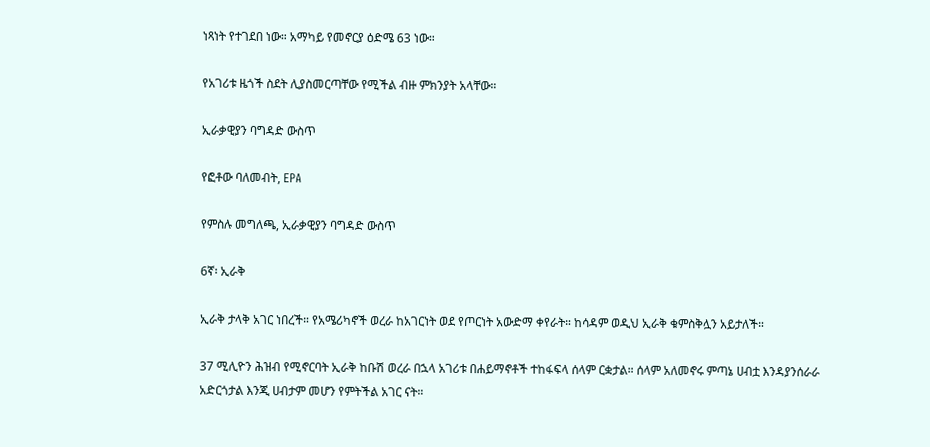ነጻነት የተገደበ ነው። አማካይ የመኖርያ ዕድሜ 63 ነው።

የአገሪቱ ዜጎች ስደት ሊያስመርጣቸው የሚችል ብዙ ምክንያት አላቸው።

ኢራቃዊያን ባግዳድ ውስጥ

የፎቶው ባለመብት, EPA

የምስሉ መግለጫ, ኢራቃዊያን ባግዳድ ውስጥ

6ኛ፡ ኢራቅ

ኢራቅ ታላቅ አገር ነበረች። የአሜሪካኖች ወረራ ከአገርነት ወደ የጦርነት አውድማ ቀየራት። ከሳዳም ወዲህ ኢራቅ ቁምስቅሏን አይታለች።

37 ሚሊዮን ሕዝብ የሚኖርባት ኢራቅ ከቡሽ ወረራ በኋላ አገሪቱ በሐይማኖቶች ተከፋፍላ ሰላም ርቋታል። ሰላም አለመኖሩ ምጣኔ ሀብቷ እንዳያንሰራራ አድርጎታል እንጂ ሀብታም መሆን የምትችል አገር ናት።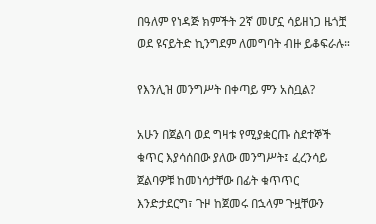በዓለም የነዳጅ ክምችት 2ኛ መሆኗ ሳይዘነጋ ዜጎቿ ወደ ዩናይትድ ኪንግደም ለመግባት ብዙ ይቆፍራሉ።

የእንሊዝ መንግሥት በቀጣይ ምን አስቧል?

አሁን በጀልባ ወደ ግዛቱ የሚያቋርጡ ስደተኞች ቁጥር እያሳሰበው ያለው መንግሥት፤ ፈረንሳይ ጀልባዎቹ ከመነሳታቸው በፊት ቁጥጥር እንድታደርግ፣ ጉዞ ከጀመሩ በኋላም ጉዟቸውን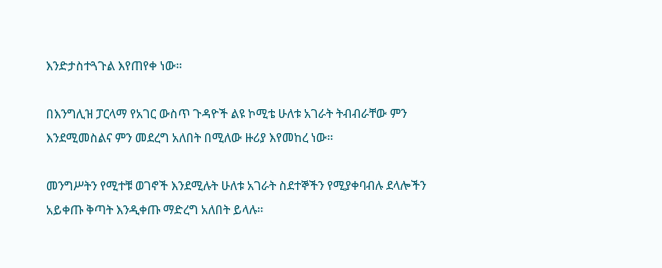እንድታስተጓጉል እየጠየቀ ነው።

በእንግሊዝ ፓርላማ የአገር ውስጥ ጉዳዮች ልዩ ኮሚቴ ሁለቱ አገራት ትብብራቸው ምን እንደሚመስልና ምን መደረግ አለበት በሚለው ዙሪያ እየመከረ ነው።

መንግሥትን የሚተቹ ወገኖች እንደሚሉት ሁለቱ አገራት ስደተኞችን የሚያቀባብሉ ደላሎችን አይቀጡ ቅጣት እንዲቀጡ ማድረግ አለበት ይላሉ።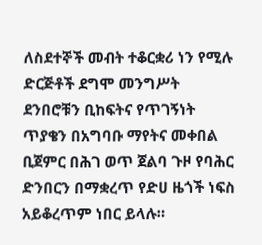ለስደተኞች መብት ተቆርቋሪ ነን የሚሉ ድርጅቶች ደግሞ መንግሥት ደንበሮቹን ቢከፍትና የጥገኝነት ጥያቄን በአግባቡ ማየትና መቀበል ቢጀምር በሕገ ወጥ ጀልባ ጉዞ የባሕር ድንበርን በማቋረጥ የድሀ ዜጎች ነፍስ አይቆረጥም ነበር ይላሉ።